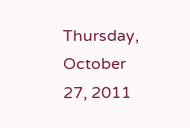Thursday, October 27, 2011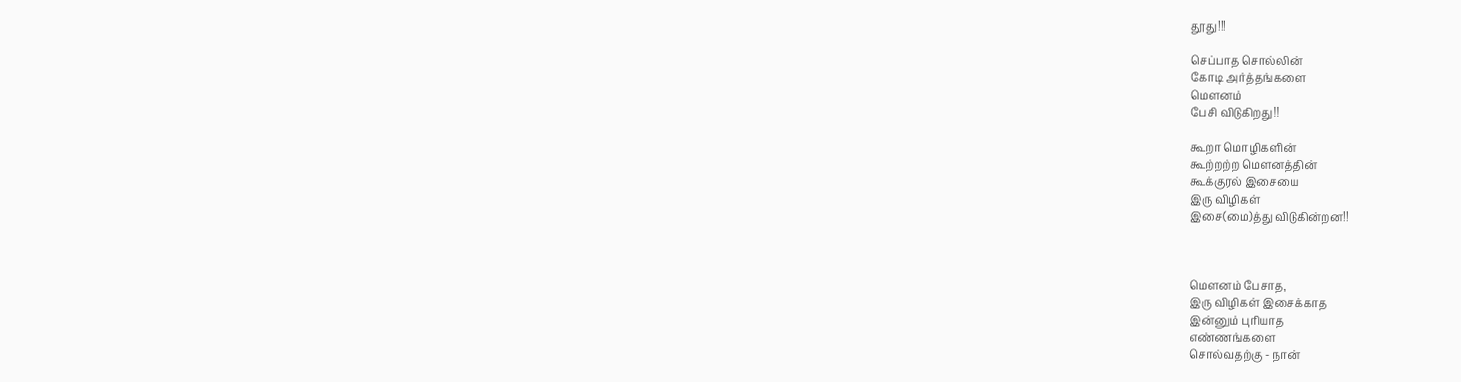தூது!!!

செப்பாத சொல்லின்
கோடி அர்த்தங்களை
மௌனம்
பேசி விடுகிறது!!

கூறா மொழிகளின்
கூற்றற்ற மௌனத்தின்
கூக்குரல் இசையை
இரு விழிகள்
இசை(மை)த்து விடுகின்றன!!



மௌனம் பேசாத,
இரு விழிகள் இசைக்காத
இன்னும் புரியாத
எண்ணங்களை
சொல்வதற்கு - நான்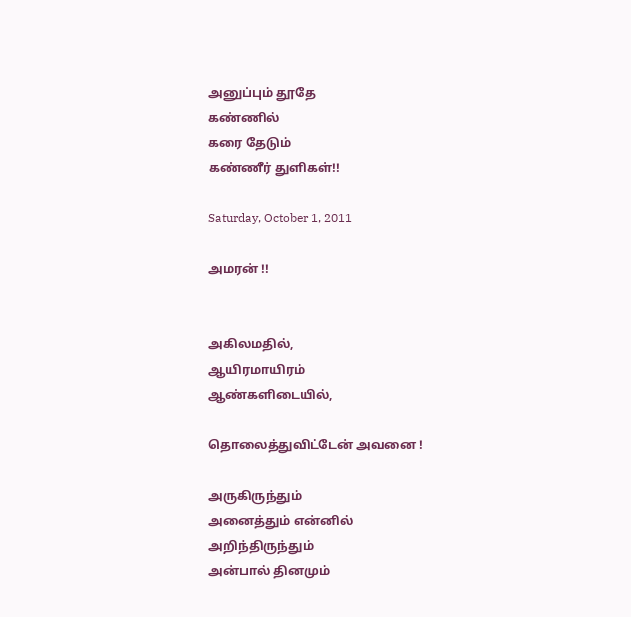அனுப்பும் தூதே
கண்ணில்
கரை தேடும்
கண்ணீர் துளிகள்!!

Saturday, October 1, 2011

அமரன் !!


அகிலமதில்,
ஆயிரமாயிரம்
ஆண்களிடையில்,

தொலைத்துவிட்டேன் அவனை !

அருகிருந்தும்
அனைத்தும் என்னில்
அறிந்திருந்தும்
அன்பால் தினமும்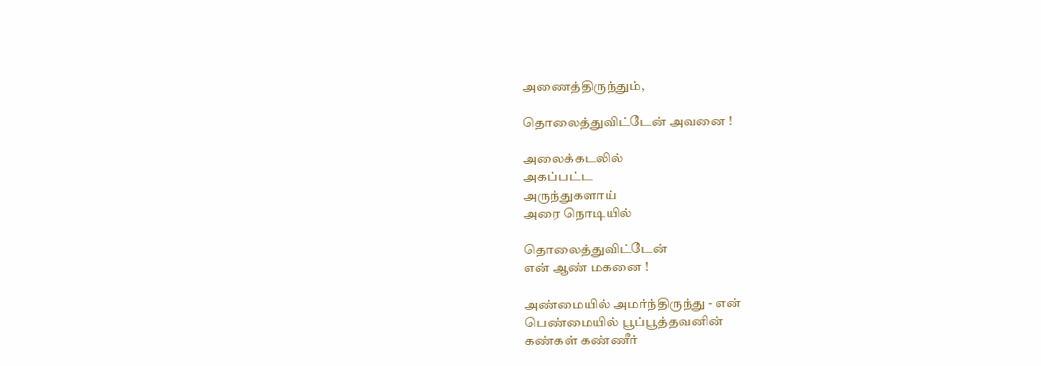அணைத்திருந்தும்,

தொலைத்துவிட்டேன் அவனை !

அலைக்கடலில்
அகப்பட்ட
அருந்துகளாய்
அரை நொடியில்

தொலைத்துவிட்டேன்
என் ஆண் மகனை !

அண்மையில் அமர்ந்திருந்து - என்
பெண்மையில் பூப்பூத்தவனின்
கண்கள் கண்ணீர்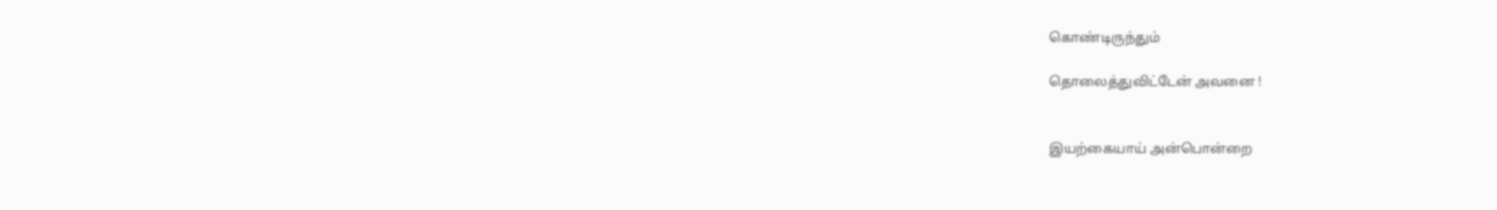கொண்டிருந்தும்

தொலைத்துவிட்டேன் அவனை !


இயற்கையாய் அன்பொன்றை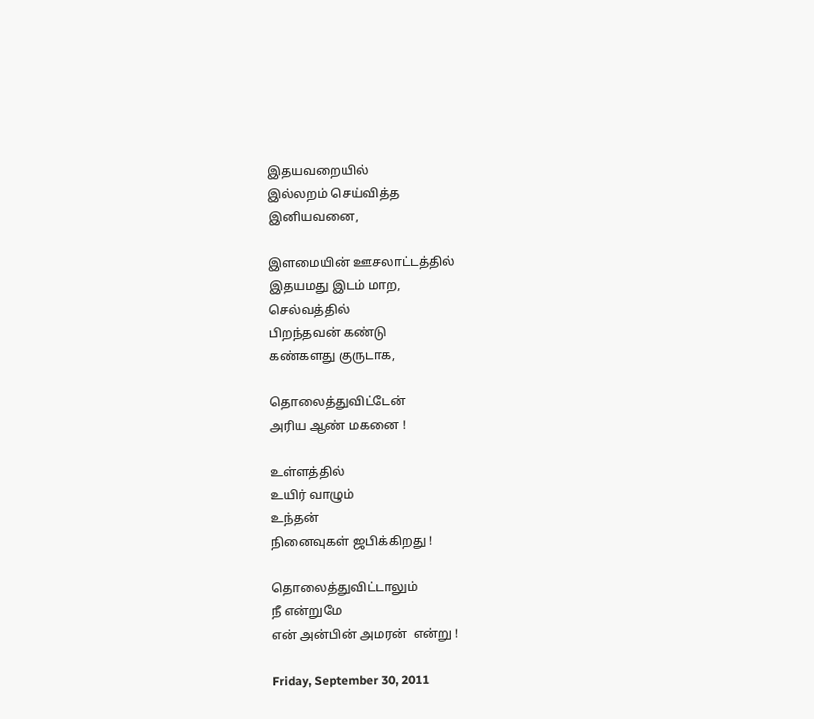இதயவறையில்
இல்லறம் செய்வித்த
இனியவனை,

இளமையின் ஊசலாட்டத்தில்
இதயமது இடம் மாற,
செல்வத்தில்
பிறந்தவன் கண்டு
கண்களது குருடாக,

தொலைத்துவிட்டேன்
அரிய ஆண் மகனை !

உள்ளத்தில்
உயிர் வாழும்
உந்தன்
நினைவுகள் ஜபிக்கிறது !

தொலைத்துவிட்டாலும்
நீ என்றுமே
என் அன்பின் அமரன்  என்று !

Friday, September 30, 2011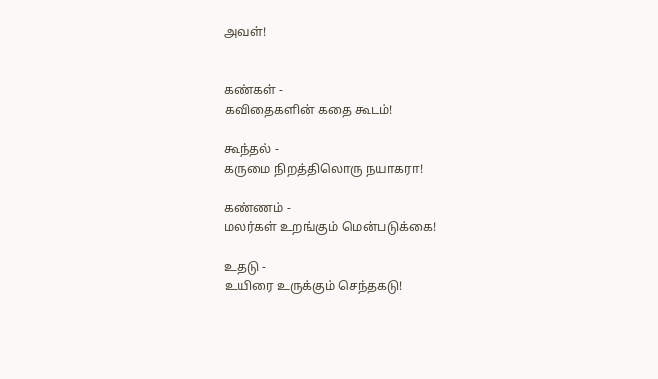அவள்!


கண்கள் -
கவிதைகளின் கதை கூடம்!

கூந்தல் -
கருமை நிறத்திலொரு நயாகரா!

கண்ணம் -
மலர்கள் உறங்கும் மென்படுக்கை!

உதடு -
உயிரை உருக்கும் செந்தகடு!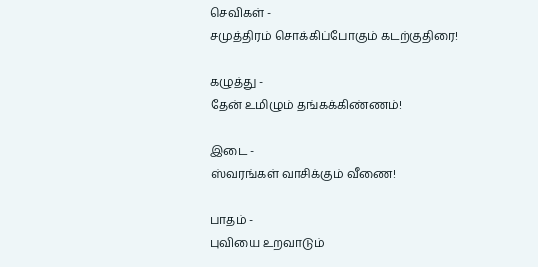செவிகள் -
சமுத்திரம் சொக்கிப்போகும் கடற்குதிரை!

கழுத்து -
தேன் உமிழும் தங்கக்கிண்ணம்!

இடை -
ஸ்வரங்கள் வாசிக்கும் வீணை!

பாதம் -
புவியை உறவாடும்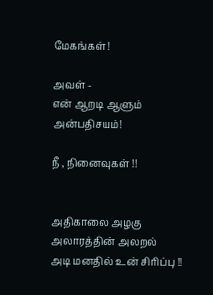மேகங்கள்!

அவள் -
என் ஆறடி ஆளும் அன்பதிசயம்!

நீ , நினைவுகள் !!


அதிகாலை அழகு
அலாரத்தின் அலறல்
அடி மனதில் உன் சிரிப்பு !!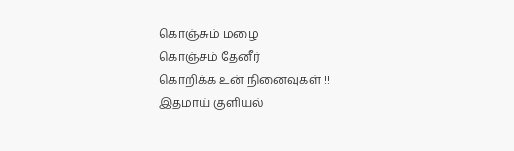கொஞ்சும் மழை
கொஞ்சம் தேனீர்
கொறிக்க உன் நினைவுகள் !!
இதமாய் குளியல்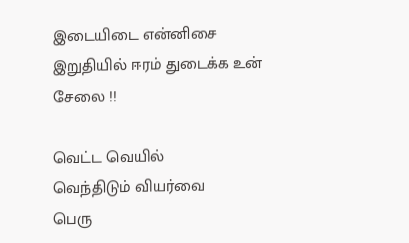இடையிடை என்னிசை
இறுதியில் ஈரம் துடைக்க உன் சேலை !!

வெட்ட வெயில்
வெந்திடும் வியர்வை
பெரு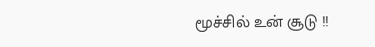மூச்சில் உன் சூடு !!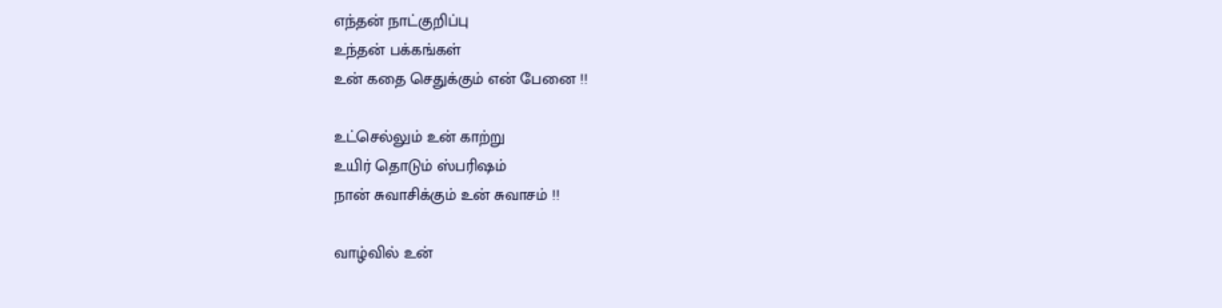எந்தன் நாட்குறிப்பு
உந்தன் பக்கங்கள்
உன் கதை செதுக்கும் என் பேனை !!

உட்செல்லும் உன் காற்று
உயிர் தொடும் ஸ்பரிஷம்
நான் சுவாசிக்கும் உன் சுவாசம் !!

வாழ்வில் உன்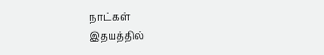நாட்கள்
இதயத்தில்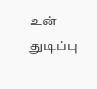உன் துடிப்பு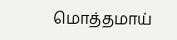மொத்தமாய்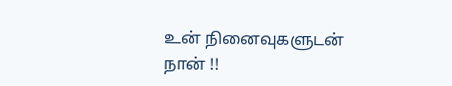உன் நினைவுகளுடன் நான் !!